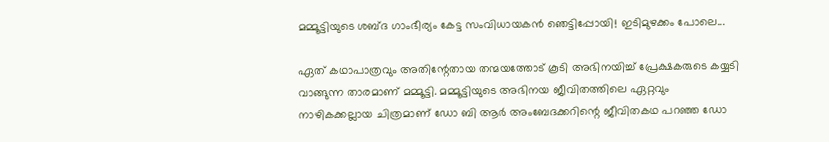മമ്മൂട്ടിയുടെ ശബ്ദ ഗാംഭീര്യം കേട്ട സംവിധായകൻ ഞെട്ടിപ്പോയി! ഇടിമുഴക്കം പോലെ...

ഏത് കഥാപാത്രവും അതിന്റേതായ തന്മയത്തോട് കൂടി അഭിനയിച്ച് പ്രേക്ഷകരുടെ കയ്യടി വാങ്ങുന്ന താരമാണ് മമ്മൂട്ടി. മമ്മൂട്ടിയുടെ അഭിനയ ജീവിതത്തിലെ ഏറ്റവും നാഴികക്കല്ലായ ചിത്രമാണ് ഡോ ബി ആർ അംബേദക്കറിന്റെ ജീവിതകഥ പറഞ്ഞ ഡോ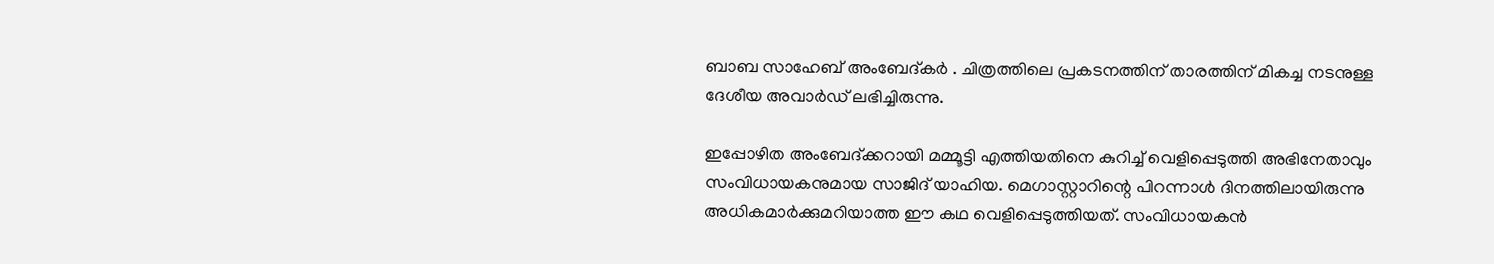ബാബ സാഹേബ് അംബേദ്കർ . ചിത്രത്തിലെ പ്രകടനത്തിന് താരത്തിന് മികച്ച നടനുള്ള ദേശീയ അവാർഡ് ലഭിച്ചിരുന്നു.

ഇപ്പോഴിത അംബേദ്ക്കറായി മമ്മൂട്ടി എത്തിയതിനെ കുറിച്ച് വെളിപ്പെടുത്തി അഭിനേതാവും സംവിധായകനുമായ സാജിദ് യാഹിയ. മെഗാസ്റ്റാറിന്റെ പിറന്നാൾ ദിനത്തിലായിരുന്നു അധികമാർക്കുമറിയാത്ത ഈ കഥ വെളിപ്പെടുത്തിയത്. സംവിധായകൻ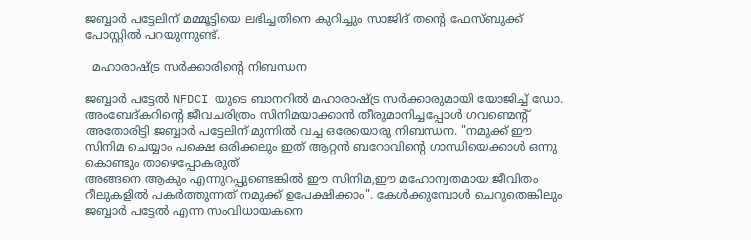ജബ്ബാർ പട്ടേലിന് മമ്മൂട്ടിയെ ലഭിച്ചതിനെ കുറിച്ചും സാജിദ് തന്റെ ഫേസ്ബുക്ക് പോസ്റ്റിൽ പറയുന്നുണ്ട്.

  മഹാരാഷ്ട്ര സർക്കാരിന്റെ നിബന്ധന

ജബ്ബാർ പട്ടേൽ NFDCI യുടെ ബാനറിൽ മഹാരാഷ്ട്ര സർക്കാരുമായി യോജിച്ച് ഡോ. അംബേദ്കറിന്റെ ജീവചരിത്രം സിനിമയാക്കാൻ തീരുമാനിച്ചപ്പോൾ ഗവണ്മെന്റ് അതോരിട്ടി ജബ്ബാർ പട്ടേലിന് മുന്നിൽ വച്ച ഒരേയൊരു നിബന്ധന. "നമുക്ക് ഈ സിനിമ ചെയ്യാം പക്ഷെ ഒരിക്കലും ഇത് ആറ്റൻ ബറോവിന്റെ ഗാന്ധിയെക്കാൾ ഒന്നു കൊണ്ടും താഴെപ്പോകരുത്
അങ്ങനെ ആകും എന്നുറപ്പുണ്ടെങ്കിൽ ഈ സിനിമ,ഈ മഹോന്വതമായ ജീവിതം റീലുകളിൽ പകർത്തുന്നത് നമുക്ക് ഉപേക്ഷിക്കാം". കേൾക്കുമ്പോൾ ചെറുതെങ്കിലും ജബ്ബാർ പട്ടേൽ എന്ന സംവിധായകനെ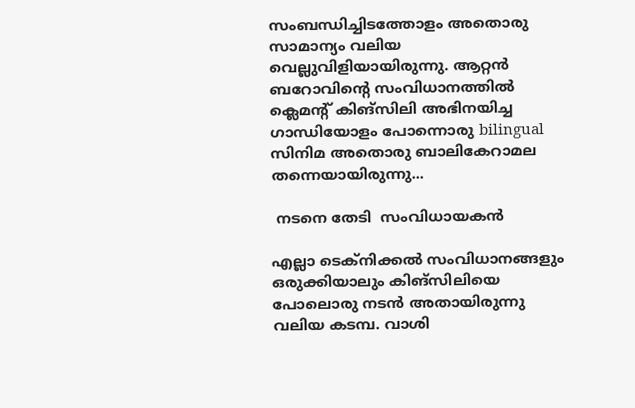സംബന്ധിച്ചിടത്തോളം അതൊരു സാമാന്യം വലിയ വെല്ലുവിളിയായിരുന്നു. ആറ്റൻ ബറോവിന്റെ സംവിധാനത്തിൽ ക്ലെമന്റ് കിങ്സിലി അഭിനയിച്ച ഗാന്ധിയോളം പോന്നൊരു bilingual സിനിമ അതൊരു ബാലികേറാമല തന്നെയായിരുന്നു...

 നടനെ തേടി  സംവിധായകൻ

എല്ലാ ടെക്നിക്കൽ സംവിധാനങ്ങളും ഒരുക്കിയാലും കിങ്സിലിയെ പോലൊരു നടൻ അതായിരുന്നു വലിയ കടമ്പ. വാശി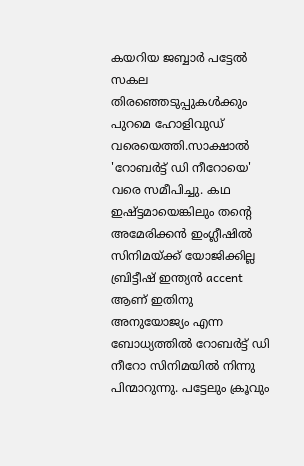കയറിയ ജബ്ബാർ പട്ടേൽ സകല തിരഞ്ഞെടുപ്പുകൾക്കും പുറമെ ഹോളിവുഡ് വരെയെത്തി.സാക്ഷാൽ 'റോബർട്ട്‌ ഡി നീറോയെ' വരെ സമീപിച്ചു. കഥ ഇഷ്ട്ടമായെങ്കിലും തന്റെ അമേരിക്കൻ ഇംഗ്ലീഷിൽ സിനിമയ്ക്ക് യോജിക്കില്ല ബ്രിട്ടീഷ് ഇന്ത്യൻ accent ആണ് ഇതിനു അനുയോജ്യം എന്ന ബോധ്യത്തിൽ റോബർട്ട്‌ ഡി നീറോ സിനിമയിൽ നിന്നു പിന്മാറുന്നു. പട്ടേലും ക്രൂവും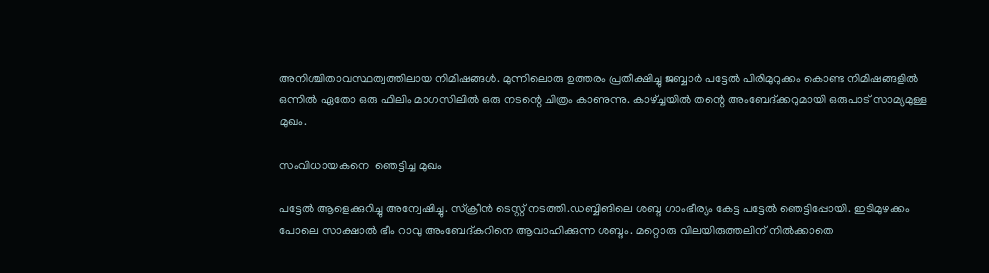അനിശ്ചിതാവസ്ഥത്വത്തിലായ നിമിഷങ്ങൾ. മുന്നിലൊരു ഉത്തരം പ്രതീക്ഷിച്ചു ജബ്ബാർ പട്ടേൽ പിരിമുറുക്കം കൊണ്ട നിമിഷങ്ങളിൽ ഒന്നിൽ ഏതോ ഒരു ഫിലിം മാഗസിലിൽ ഒരു നടന്റെ ചിത്രം കാണുന്നു. കാഴ്ച്ചയിൽ തന്റെ അംബേദ്‌ക്കറുമായി ഒരുപാട് സാമ്യമുള്ള മുഖം.

സംവിധായകനെ  ഞെട്ടിച്ച മുഖം

പട്ടേൽ ആളെക്കുറിച്ചു അന്വേഷിച്ചു. സ്‌ക്രീൻ ടെസ്റ്റ്‌ നടത്തി.ഡബ്ബിങിലെ ശബ്ദ ഗാംഭീര്യം കേട്ട പട്ടേൽ ഞെട്ടിപ്പോയി. ഇടിമുഴക്കം പോലെ സാക്ഷാൽ ഭീം റാവു അംബേദ്‌കറിനെ ആവാഹിക്കുന്ന ശബ്ദം. മറ്റൊരു വിലയിരുത്തലിന് നിൽക്കാതെ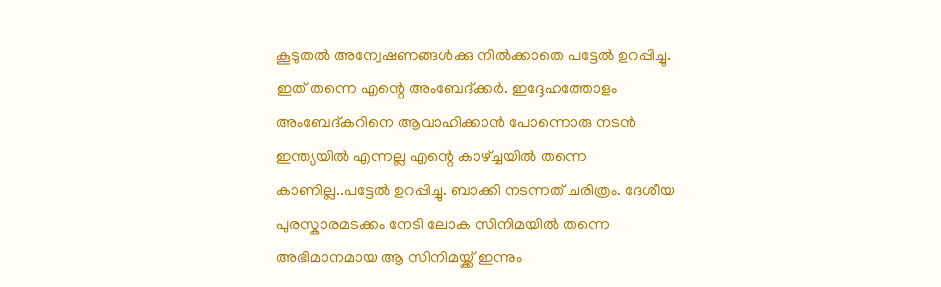കൂടുതൽ അന്വേഷണങ്ങൾക്കു നിൽക്കാതെ പട്ടേൽ ഉറപ്പിച്ചു. ഇത് തന്നെ എന്റെ അംബേദ്ക്കർ. ഇദ്ദേഹത്തോളം അംബേദ്കറിനെ ആവാഹിക്കാൻ പോന്നൊരു നടൻ ഇന്ത്യയിൽ എന്നല്ല എന്റെ കാഴ്ച്ചയിൽ തന്നെ കാണില്ല..പട്ടേൽ ഉറപ്പിച്ചു. ബാക്കി നടന്നത് ചരിത്രം. ദേശീയ പുരസ്കാരമടക്കം നേടി ലോക സിനിമയിൽ തന്നെ അഭിമാനമായ ആ സിനിമയ്ക്ക് ഇന്നും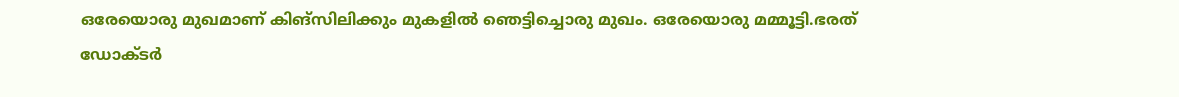ഒരേയൊരു മുഖമാണ് കിങ്സിലിക്കും മുകളിൽ ഞെട്ടിച്ചൊരു മുഖം. ഒരേയൊരു മമ്മൂട്ടി.ഭരത് ഡോക്ടർ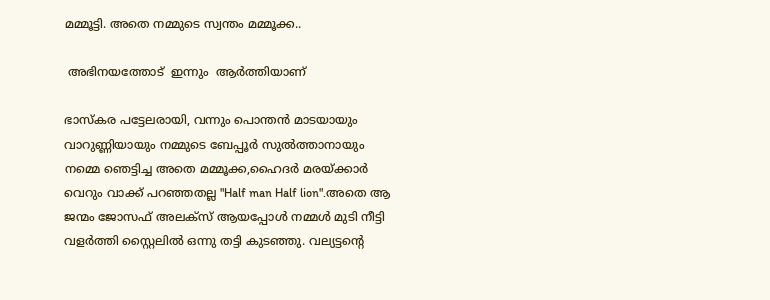മമ്മൂട്ടി. അതെ നമ്മുടെ സ്വന്തം മമ്മൂക്ക..

 അഭിനയത്തോട്  ഇന്നും  ആർത്തിയാണ്

ഭാസ്കര പട്ടേലരായി, വന്നും പൊന്തൻ മാടയായും വാറുണ്ണിയായും നമ്മുടെ ബേപ്പൂർ സുൽത്താനായും നമ്മെ ഞെട്ടിച്ച അതെ മമ്മൂക്ക,ഹൈദർ മരയ്ക്കാർ വെറും വാക്ക് പറഞ്ഞതല്ല "Half man Half lion".അതെ ആ ജന്മം ജോസഫ് അലക്സ്‌ ആയപ്പോൾ നമ്മൾ മുടി നീട്ടി വളർത്തി സ്റ്റൈലിൽ ഒന്നു തട്ടി കുടഞ്ഞു. വല്യട്ടന്റെ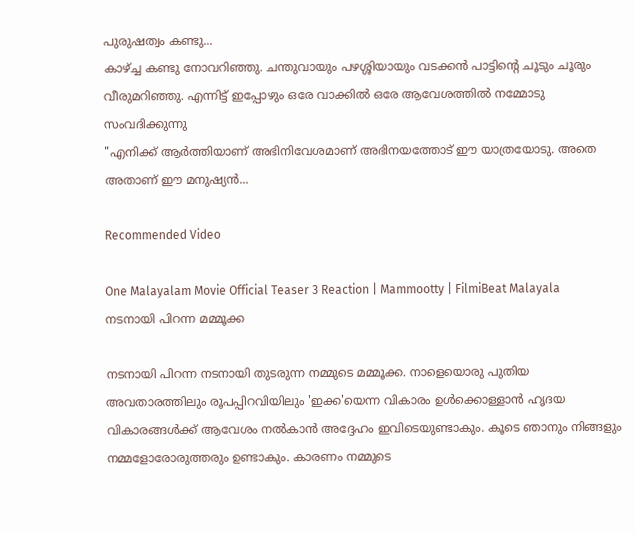പുരുഷത്വം കണ്ടു...
കാഴ്ച്ച കണ്ടു നോവറിഞ്ഞു. ചന്തുവായും പഴശ്ശിയായും വടക്കൻ പാട്ടിന്റെ ചൂടും ചൂരും വീരുമറിഞ്ഞു. എന്നിട്ട് ഇപ്പോഴും ഒരേ വാക്കിൽ ഒരേ ആവേശത്തിൽ നമ്മോടു സംവദിക്കുന്നു
"എനിക്ക് ആർത്തിയാണ് അഭിനിവേശമാണ് അഭിനയത്തോട് ഈ യാത്രയോടു. അതെ അതാണ് ഈ മനുഷ്യൻ...

Recommended Video

One Malayalam Movie Official Teaser 3 Reaction | Mammootty | FilmiBeat Malayala
നടനായി പിറന്ന മമ്മൂക്ക

നടനായി പിറന്ന നടനായി തുടരുന്ന നമ്മുടെ മമ്മൂക്ക. നാളെയൊരു പുതിയ അവതാരത്തിലും രൂപപ്പിറവിയിലും 'ഇക്ക'യെന്ന വികാരം ഉൾക്കൊള്ളാൻ ഹൃദയ വികാരങ്ങൾക്ക് ആവേശം നൽകാൻ അദ്ദേഹം ഇവിടെയുണ്ടാകും. കൂടെ ഞാനും നിങ്ങളും നമ്മളോരോരുത്തരും ഉണ്ടാകും. കാരണം നമ്മുടെ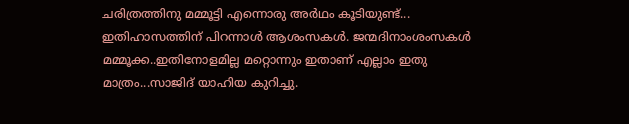ചരിത്രത്തിനു മമ്മൂട്ടി എന്നൊരു അർഥം കൂടിയുണ്ട്...
ഇതിഹാസത്തിന് പിറന്നാൾ ആശംസകൾ. ജന്മദിനാംശംസകൾ മമ്മൂക്ക..ഇതിനോളമില്ല മറ്റൊന്നും ഇതാണ് എല്ലാം ഇതു മാത്രം...സാജിദ് യാഹിയ കുറിച്ചു.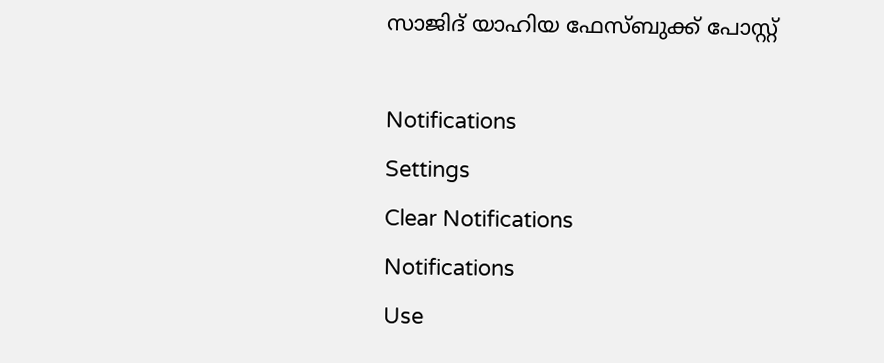സാജിദ് യാഹിയ ഫേസ്ബുക്ക് പോസ്റ്റ്

Notifications
Settings
Clear Notifications
Notifications
Use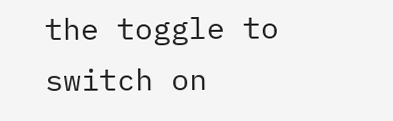the toggle to switch on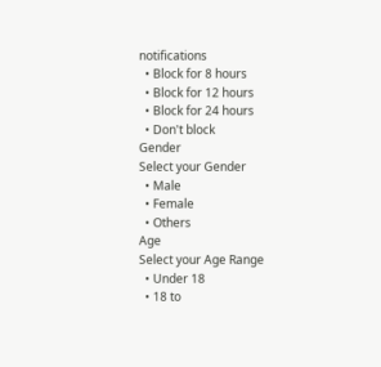notifications
  • Block for 8 hours
  • Block for 12 hours
  • Block for 24 hours
  • Don't block
Gender
Select your Gender
  • Male
  • Female
  • Others
Age
Select your Age Range
  • Under 18
  • 18 to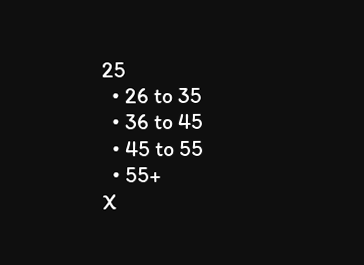25
  • 26 to 35
  • 36 to 45
  • 45 to 55
  • 55+
X